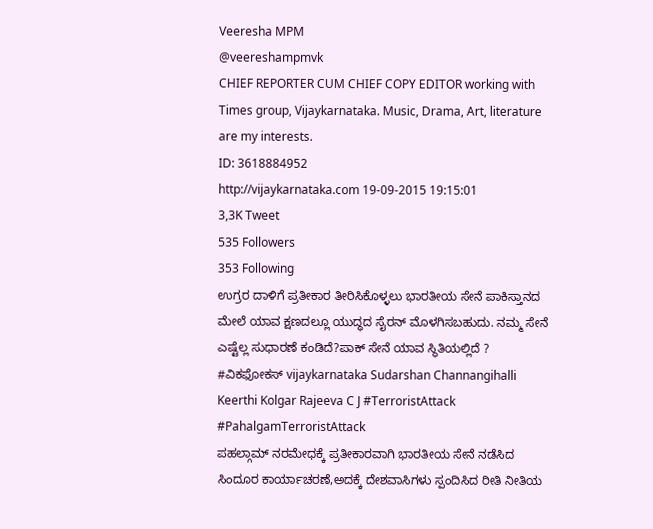Veeresha MPM
@veereshampmvk
CHIEF REPORTER CUM CHIEF COPY EDITOR working with Times group, Vijaykarnataka. Music, Drama, Art, literature are my interests.
ID: 3618884952
http://vijaykarnataka.com 19-09-2015 19:15:01
3,3K Tweet
535 Followers
353 Following
ಉಗ್ರರ ದಾಳಿಗೆ ಪ್ರತೀಕಾರ ತೀರಿಸಿಕೊಳ್ಳಲು ಭಾರತೀಯ ಸೇನೆ ಪಾಕಿಸ್ತಾನದ ಮೇಲೆ ಯಾವ ಕ್ಷಣದಲ್ಲೂ ಯುದ್ಧದ ಸೈರನ್ ಮೊಳಗಿಸಬಹುದು. ನಮ್ಮ ಸೇನೆ ಎಷ್ಟೆಲ್ಲ ಸುಧಾರಣೆ ಕಂಡಿದೆ?ಪಾಕ್ ಸೇನೆ ಯಾವ ಸ್ಥಿತಿಯಲ್ಲಿದೆ ? #ವಿಕಫೋಕಸ್ vijaykarnataka Sudarshan Channangihalli Keerthi Kolgar Rajeeva C J #TerroristAttack #PahalgamTerroristAttack
ಪಹಲ್ಗಾಮ್ ನರಮೇಧಕ್ಕೆ ಪ್ರತೀಕಾರವಾಗಿ ಭಾರತೀಯ ಸೇನೆ ನಡೆಸಿದ ಸಿಂದೂರ ಕಾರ್ಯಾಚರಣೆ,ಅದಕ್ಕೆ ದೇಶವಾಸಿಗಳು ಸ್ಪಂದಿಸಿದ ರೀತಿ ನೀತಿಯ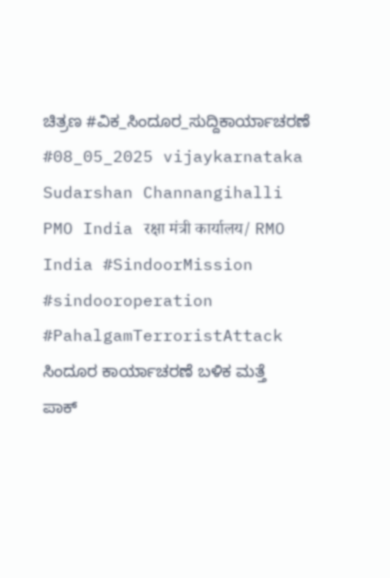ಚಿತ್ರಣ #ವಿಕ_ಸಿಂದೂರ_ಸುದ್ದಿಕಾರ್ಯಾಚರಣೆ #08_05_2025 vijaykarnataka Sudarshan Channangihalli PMO India रक्षा मंत्री कार्यालय/ RMO India #SindoorMission #sindooroperation #PahalgamTerroristAttack
ಸಿಂದೂರ ಕಾರ್ಯಾಚರಣೆ ಬಳಿಕ ಮತ್ತೆ ಪಾಕ್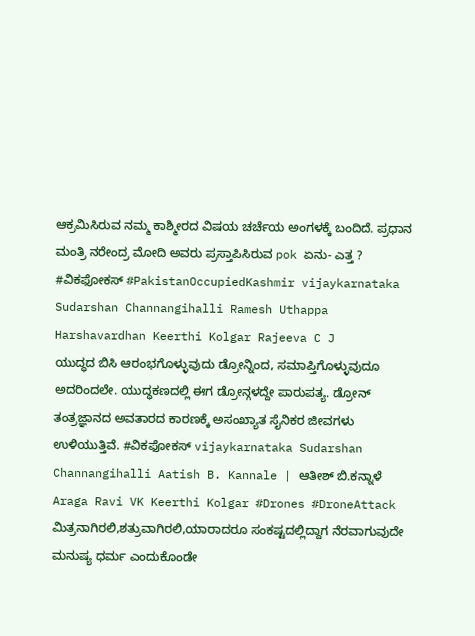ಆಕ್ರಮಿಸಿರುವ ನಮ್ಮ ಕಾಶ್ಮೀರದ ವಿಷಯ ಚರ್ಚೆಯ ಅಂಗಳಕ್ಕೆ ಬಂದಿದೆ. ಪ್ರಧಾನ ಮಂತ್ರಿ ನರೇಂದ್ರ ಮೋದಿ ಅವರು ಪ್ರಸ್ತಾಪಿಸಿರುವ pok ಏನು- ಎತ್ತ ? #ವಿಕಫೋಕಸ್ #PakistanOccupiedKashmir vijaykarnataka Sudarshan Channangihalli Ramesh Uthappa Harshavardhan Keerthi Kolgar Rajeeva C J
ಯುದ್ಧದ ಬಿಸಿ ಆರಂಭಗೊಳ್ಳುವುದು ಡ್ರೋನ್ನಿಂದ, ಸಮಾಪ್ತಿಗೊಳ್ಳುವುದೂ ಅದರಿಂದಲೇ. ಯುದ್ಧಕಣದಲ್ಲಿ ಈಗ ಡ್ರೋನ್ಗಳದ್ದೇ ಪಾರುಪತ್ಯ. ಡ್ರೋನ್ ತಂತ್ರಜ್ಞಾನದ ಅವತಾರದ ಕಾರಣಕ್ಕೆ ಅಸಂಖ್ಯಾತ ಸೈನಿಕರ ಜೀವಗಳು ಉಳಿಯುತ್ತಿವೆ. #ವಿಕಫೋಕಸ್ vijaykarnataka Sudarshan Channangihalli Aatish B. Kannale | ಆತೀಶ್ ಬಿ.ಕನ್ನಾಳೆ Araga Ravi VK Keerthi Kolgar #Drones #DroneAttack
ಮಿತ್ರನಾಗಿರಲಿ,ಶತ್ರುವಾಗಿರಲಿ,ಯಾರಾದರೂ ಸಂಕಷ್ಟದಲ್ಲಿದ್ದಾಗ ನೆರವಾಗುವುದೇ ಮನುಷ್ಯ ಧರ್ಮ ಎಂದುಕೊಂಡೇ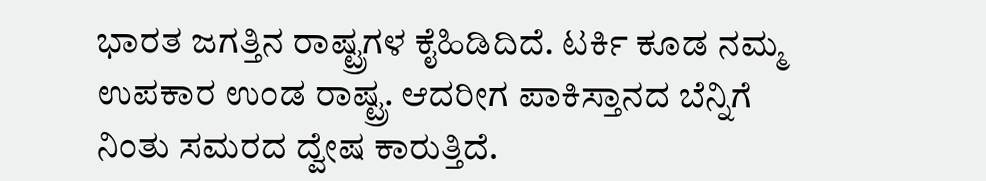ಭಾರತ ಜಗತ್ತಿನ ರಾಷ್ಟ್ರಗಳ ಕೈಹಿಡಿದಿದೆ. ಟರ್ಕಿ ಕೂಡ ನಮ್ಮ ಉಪಕಾರ ಉಂಡ ರಾಷ್ಟ್ರ. ಆದರೀಗ ಪಾಕಿಸ್ತಾನದ ಬೆನ್ನಿಗೆ ನಿಂತು ಸಮರದ ದ್ವೇಷ ಕಾರುತ್ತಿದೆ.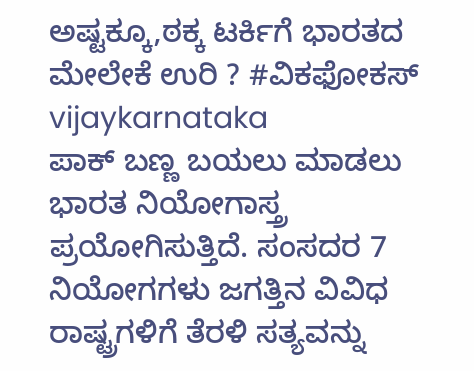ಅಷ್ಟಕ್ಕೂ,ಠಕ್ಕ ಟರ್ಕಿಗೆ ಭಾರತದ ಮೇಲೇಕೆ ಉರಿ ? #ವಿಕಫೋಕಸ್ vijaykarnataka
ಪಾಕ್ ಬಣ್ಣ ಬಯಲು ಮಾಡಲು ಭಾರತ ನಿಯೋಗಾಸ್ತ್ರ ಪ್ರಯೋಗಿಸುತ್ತಿದೆ. ಸಂಸದರ 7 ನಿಯೋಗಗಳು ಜಗತ್ತಿನ ವಿವಿಧ ರಾಷ್ಟ್ರಗಳಿಗೆ ತೆರಳಿ ಸತ್ಯವನ್ನು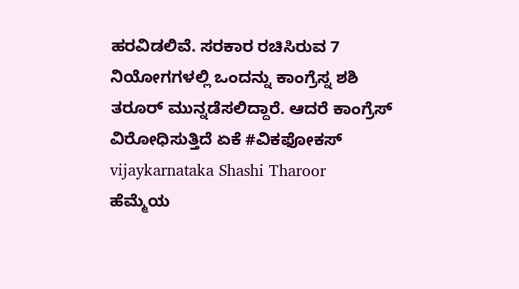ಹರವಿಡಲಿವೆ. ಸರಕಾರ ರಚಿಸಿರುವ 7 ನಿಯೋಗಗಳಲ್ಲಿ ಒಂದನ್ನು ಕಾಂಗ್ರೆಸ್ನ ಶಶಿ ತರೂರ್ ಮುನ್ನಡೆಸಲಿದ್ದಾರೆ. ಆದರೆ ಕಾಂಗ್ರೆಸ್ ವಿರೋಧಿಸುತ್ತಿದೆ ಏಕೆ #ವಿಕಫೋಕಸ್ vijaykarnataka Shashi Tharoor
ಹೆಮ್ಮೆಯ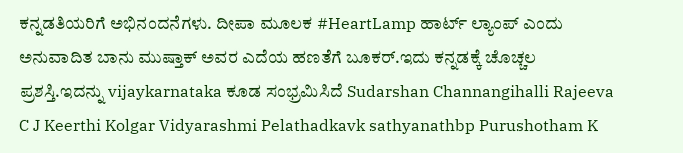ಕನ್ನಡತಿಯರಿಗೆ ಅಭಿನಂದನೆಗಳು. ದೀಪಾ ಮೂಲಕ #HeartLamp ಹಾರ್ಟ್ ಲ್ಯಾಂಪ್ ಎಂದು ಅನುವಾದಿತ ಬಾನು ಮುಷ್ತಾಕ್ ಅವರ ಎದೆಯ ಹಣತೆಗೆ ಬೂಕರ್.ಇದು ಕನ್ನಡಕ್ಕೆ ಚೊಚ್ಚಲ ಪ್ರಶಸ್ತಿ.ಇದನ್ನು vijaykarnataka ಕೂಡ ಸಂಭ್ರಮಿಸಿದೆ Sudarshan Channangihalli Rajeeva C J Keerthi Kolgar Vidyarashmi Pelathadkavk sathyanathbp Purushotham K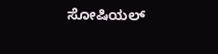ಸೋಷಿಯಲ್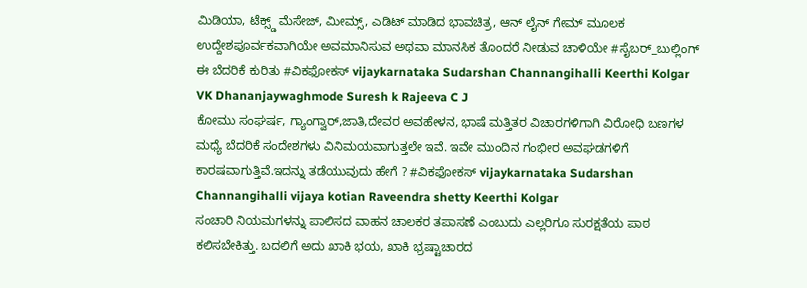ಮಿಡಿಯಾ, ಟೆಕ್ಸ್ಡ್ ಮೆಸೇಜ್, ಮೀಮ್ಸ್, ಎಡಿಟ್ ಮಾಡಿದ ಭಾವಚಿತ್ರ, ಆನ್ ಲೈನ್ ಗೇಮ್ ಮೂಲಕ ಉದ್ದೇಶಪೂರ್ವಕವಾಗಿಯೇ ಅವಮಾನಿಸುವ ಅಥವಾ ಮಾನಸಿಕ ತೊಂದರೆ ನೀಡುವ ಚಾಳಿಯೇ #ಸೈಬರ್_ಬುಲ್ಲಿಂಗ್ ಈ ಬೆದರಿಕೆ ಕುರಿತು #ವಿಕಫೋಕಸ್ vijaykarnataka Sudarshan Channangihalli Keerthi Kolgar VK Dhananjaywaghmode Suresh k Rajeeva C J
ಕೋಮು ಸಂಘರ್ಷ, ಗ್ಯಾಂಗ್ವಾರ್,ಜಾತಿ,ದೇವರ ಅವಹೇಳನ, ಭಾಷೆ ಮತ್ತಿತರ ವಿಚಾರಗಳಿಗಾಗಿ ವಿರೋಧಿ ಬಣಗಳ ಮಧ್ಯೆ ಬೆದರಿಕೆ ಸಂದೇಶಗಳು ವಿನಿಮಯವಾಗುತ್ತಲೇ ಇವೆ. ಇವೇ ಮುಂದಿನ ಗಂಭೀರ ಅವಘಡಗಳಿಗೆ ಕಾರಷವಾಗುತ್ತಿವೆ.ಇದನ್ನು ತಡೆಯುವುದು ಹೇಗೆ ? #ವಿಕಫೋಕಸ್ vijaykarnataka Sudarshan Channangihalli vijaya kotian Raveendra shetty Keerthi Kolgar
ಸಂಚಾರಿ ನಿಯಮಗಳನ್ನು ಪಾಲಿಸದ ವಾಹನ ಚಾಲಕರ ತಪಾಸಣೆ ಎಂಬುದು ಎಲ್ಲರಿಗೂ ಸುರಕ್ಷತೆಯ ಪಾಠ ಕಲಿಸಬೇಕಿತ್ತು. ಬದಲಿಗೆ ಅದು ಖಾಕಿ ಭಯ, ಖಾಕಿ ಭ್ರಷ್ಟಾಚಾರದ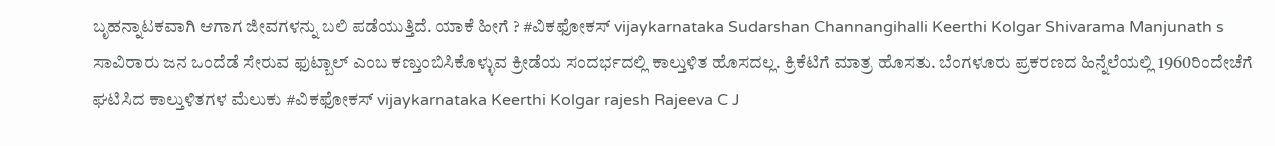ಬೃಹನ್ನಾಟಕವಾಗಿ ಆಗಾಗ ಜೀವಗಳನ್ನು ಬಲಿ ಪಡೆಯುತ್ತಿದೆ. ಯಾಕೆ ಹೀಗೆ ? #ವಿಕಫೋಕಸ್ vijaykarnataka Sudarshan Channangihalli Keerthi Kolgar Shivarama Manjunath s
ಸಾವಿರಾರು ಜನ ಒಂದೆಡೆ ಸೇರುವ ಫುಟ್ಬಾಲ್ ಎಂಬ ಕಣ್ತುಂಬಿಸಿಕೊಳ್ಳುವ ಕ್ರೀಡೆಯ ಸಂದರ್ಭದಲ್ಲಿ ಕಾಲ್ತುಳಿತ ಹೊಸದಲ್ಲ. ಕ್ರಿಕೆಟಿಗೆ ಮಾತ್ರ ಹೊಸತು. ಬೆಂಗಳೂರು ಪ್ರಕರಣದ ಹಿನ್ನೆಲೆಯಲ್ಲಿ 1960ರಿಂದೇಚೆಗೆ ಘಟಿಸಿದ ಕಾಲ್ತುಳಿತಗಳ ಮೆಲುಕು #ವಿಕಫೋಕಸ್ vijaykarnataka Keerthi Kolgar rajesh Rajeeva C J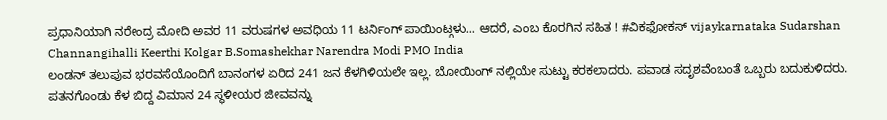ಪ್ರಧಾನಿಯಾಗಿ ನರೇಂದ್ರ ಮೋದಿ ಅವರ 11 ವರುಷಗಳ ಅವಧಿಯ 11 ಟರ್ನಿಂಗ್ ಪಾಯಿಂಟ್ಗಳು... ಆದರೆ, ಎಂಬ ಕೊರಗಿನ ಸಹಿತ ! #ವಿಕಫೋಕಸ್ vijaykarnataka Sudarshan Channangihalli Keerthi Kolgar B.Somashekhar Narendra Modi PMO India
ಲಂಡನ್ ತಲುಪುವ ಭರವಸೆಯೊಂದಿಗೆ ಬಾನಂಗಳ ಏರಿದ 241 ಜನ ಕೆಳಗಿಳಿಯಲೇ ಇಲ್ಲ. ಬೋಯಿಂಗ್ ನಲ್ಲಿಯೇ ಸುಟ್ಟು ಕರಕಲಾದರು. ಪವಾಡ ಸದೃಶವೆಂಬಂತೆ ಒಬ್ಬರು ಬದುಕುಳಿದರು. ಪತನಗೊಂಡು ಕೆಳ ಬಿದ್ದ ವಿಮಾನ 24 ಸ್ಥಳೀಯರ ಜೀವವನ್ನು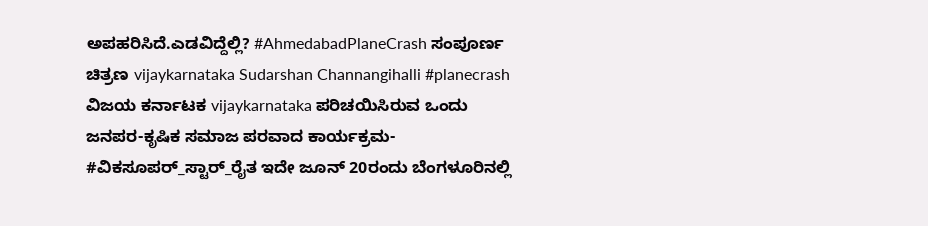ಅಪಹರಿಸಿದೆ.ಎಡವಿದ್ದೆಲ್ಲಿ? #AhmedabadPlaneCrash ಸಂಪೂರ್ಣ ಚಿತ್ರಣ vijaykarnataka Sudarshan Channangihalli #planecrash
ವಿಜಯ ಕರ್ನಾಟಕ vijaykarnataka ಪರಿಚಯಿಸಿರುವ ಒಂದು ಜನಪರ-ಕೃಷಿಕ ಸಮಾಜ ಪರವಾದ ಕಾರ್ಯಕ್ರಮ- #ವಿಕಸೂಪರ್_ಸ್ಟಾರ್_ರೈತ ಇದೇ ಜೂನ್ 20ರಂದು ಬೆಂಗಳೂರಿನಲ್ಲಿ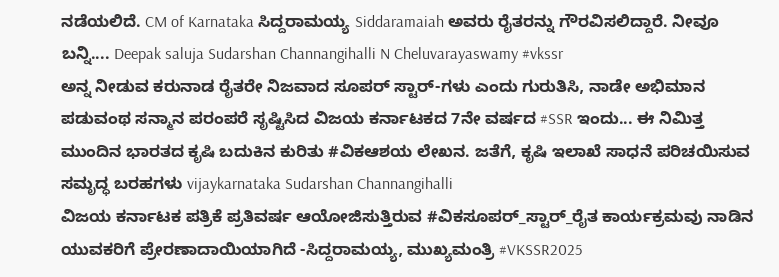ನಡೆಯಲಿದೆ. CM of Karnataka ಸಿದ್ದರಾಮಯ್ಯ Siddaramaiah ಅವರು ರೈತರನ್ನು ಗೌರವಿಸಲಿದ್ದಾರೆ. ನೀವೂ ಬನ್ನಿ.... Deepak saluja Sudarshan Channangihalli N Cheluvarayaswamy #vkssr
ಅನ್ನ ನೀಡುವ ಕರುನಾಡ ರೈತರೇ ನಿಜವಾದ ಸೂಪರ್ ಸ್ಟಾರ್-ಗಳು ಎಂದು ಗುರುತಿಸಿ, ನಾಡೇ ಅಭಿಮಾನ ಪಡುವಂಥ ಸನ್ಮಾನ ಪರಂಪರೆ ಸೃಷ್ಟಿಸಿದ ವಿಜಯ ಕರ್ನಾಟಕದ 7ನೇ ವರ್ಷದ #SSR ಇಂದು... ಈ ನಿಮಿತ್ತ ಮುಂದಿನ ಭಾರತದ ಕೃಷಿ ಬದುಕಿನ ಕುರಿತು #ವಿಕಆಶಯ ಲೇಖನ. ಜತೆಗೆ, ಕೃಷಿ ಇಲಾಖೆ ಸಾಧನೆ ಪರಿಚಯಿಸುವ ಸಮೃದ್ಧ ಬರಹಗಳು vijaykarnataka Sudarshan Channangihalli
ವಿಜಯ ಕರ್ನಾಟಕ ಪತ್ರಿಕೆ ಪ್ರತಿವರ್ಷ ಆಯೋಜಿಸುತ್ತಿರುವ #ವಿಕಸೂಪರ್_ಸ್ಟಾರ್_ರೈತ ಕಾರ್ಯಕ್ರಮವು ನಾಡಿನ ಯುವಕರಿಗೆ ಪ್ರೇರಣಾದಾಯಿಯಾಗಿದೆ -ಸಿದ್ದರಾಮಯ್ಯ, ಮುಖ್ಯಮಂತ್ರಿ #VKSSR2025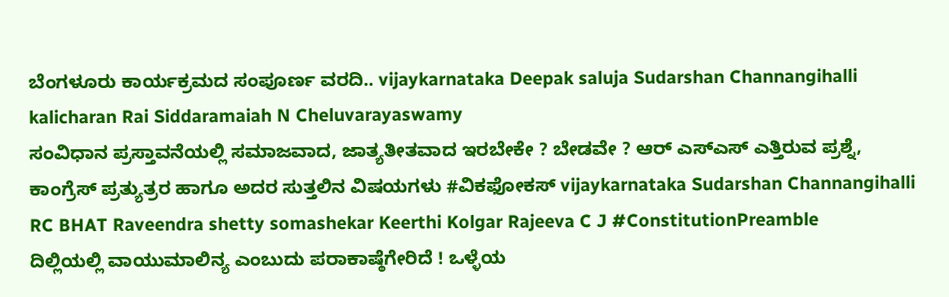ಬೆಂಗಳೂರು ಕಾರ್ಯಕ್ರಮದ ಸಂಪೂರ್ಣ ವರದಿ.. vijaykarnataka Deepak saluja Sudarshan Channangihalli kalicharan Rai Siddaramaiah N Cheluvarayaswamy
ಸಂವಿಧಾನ ಪ್ರಸ್ತಾವನೆಯಲ್ಲಿ ಸಮಾಜವಾದ, ಜಾತ್ಯತೀತವಾದ ಇರಬೇಕೇ ? ಬೇಡವೇ ? ಆರ್ ಎಸ್ಎಸ್ ಎತ್ತಿರುವ ಪ್ರಶ್ನೆ, ಕಾಂಗ್ರೆಸ್ ಪ್ರತ್ಯುತ್ರರ ಹಾಗೂ ಅದರ ಸುತ್ತಲಿನ ವಿಷಯಗಳು #ವಿಕಫೋಕಸ್ vijaykarnataka Sudarshan Channangihalli RC BHAT Raveendra shetty somashekar Keerthi Kolgar Rajeeva C J #ConstitutionPreamble
ದಿಲ್ಲಿಯಲ್ಲಿ ವಾಯುಮಾಲಿನ್ಯ ಎಂಬುದು ಪರಾಕಾಷ್ಠೆಗೇರಿದೆ ! ಒಳ್ಳೆಯ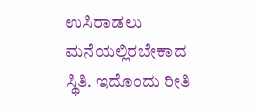ಉಸಿರಾಡಲು ಮನೆಯಲ್ಲಿರಬೇಕಾದ ಸ್ಥಿತಿ. ಇದೊಂದು ರೀತಿ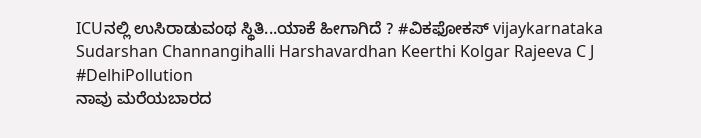ICUನಲ್ಲಿ ಉಸಿರಾಡುವಂಥ ಸ್ಥಿತಿ...ಯಾಕೆ ಹೀಗಾಗಿದೆ ? #ವಿಕಫೋಕಸ್ vijaykarnataka Sudarshan Channangihalli Harshavardhan Keerthi Kolgar Rajeeva C J #DelhiPollution
ನಾವು ಮರೆಯಬಾರದ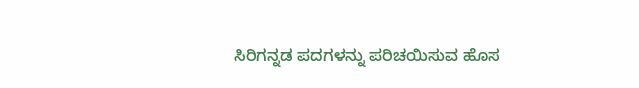ಸಿರಿಗನ್ನಡ ಪದಗಳನ್ನು ಪರಿಚಯಿಸುವ ಹೊಸ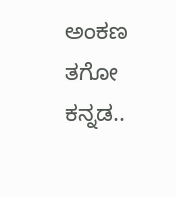ಅಂಕಣ ತಗೋ ಕನ್ನಡ..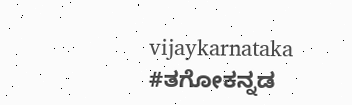vijaykarnataka #ತಗೋಕನ್ನಡ